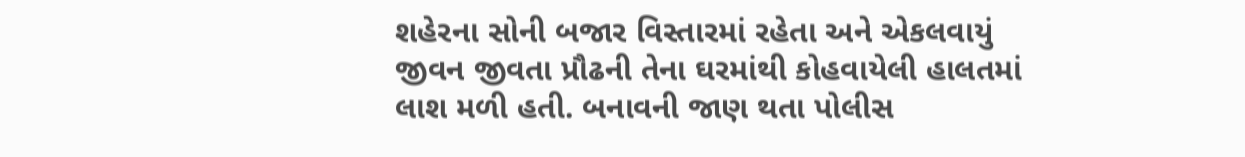શહેરના સોની બજાર વિસ્તારમાં રહેતા અને એકલવાયું જીવન જીવતા પ્રૌઢની તેના ઘરમાંથી કોહવાયેલી હાલતમાં લાશ મળી હતી. બનાવની જાણ થતા પોલીસ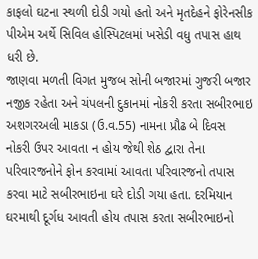કાફલો ઘટના સ્થળી દોડી ગયો હતો અને મૃતદેહને ફોરેનસીક પીએમ અર્થે સિવિલ હોસ્પિટલમાં ખસેડી વધુ તપાસ હાથ ધરી છે.
જાણવા મળતી વિગત મુજબ સોની બજારમાં ગુજરી બજાર નજીક રહેતા અને ચંપલની દુકાનમાં નોકરી કરતા સબીરભાઇ અશગરઅલી માકડા (ઉ.વ.55) નામના પ્રૌઢ બે દિવસ નોકરી ઉપર આવતા ન હોય જેથી શેઠ દ્વારા તેના પરિવારજનોને ફોન કરવામાં આવતા પરિવારજનો તપાસ કરવા માટે સબીરભાઇના ઘરે દોડી ગયા હતા. દરમિયાન ઘરમાથી દૂર્ગધ આવતી હોય તપાસ કરતા સબીરભાઇનો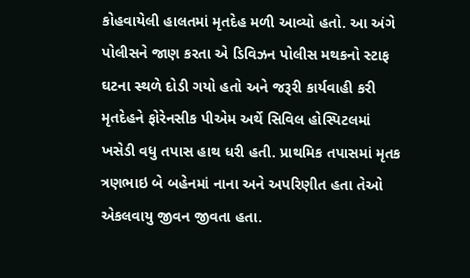કોહવાયેલી હાલતમાં મૃતદેહ મળી આવ્યો હતો. આ અંગે પોલીસને જાણ કરતા એ ડિવિઝન પોલીસ મથકનો સ્ટાફ ઘટના સ્થળે દોડી ગયો હતો અને જરૂરી કાર્યવાહી કરી મૃતદેહને ફોરેનસીક પીએમ અર્થે સિવિલ હોસ્પિટલમાં ખસેડી વધુ તપાસ હાથ ધરી હતી. પ્રાથમિક તપાસમાં મૃતક ત્રણભાઇ બે બહેનમાં નાના અને અપરિણીત હતા તેઓ એકલવાયુ જીવન જીવતા હતા.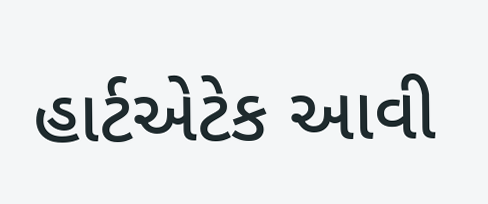હાર્ટએટેક આવી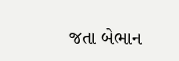જતા બેભાન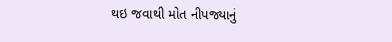થઇ જવાથી મોત નીપજ્યાનું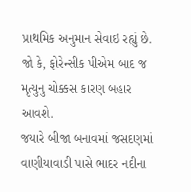પ્રાથમિક અનુમાન સેવાઇ રહ્યું છે. જો કે, ફોરેન્સીક પીએમ બાદ જ મૃત્યુનુ ચોક્કસ કારણ બહાર આવશે.
જયારે બીજા બનાવમાં જસદણમાં વાણીયાવાડી પાસે ભાદર નદીના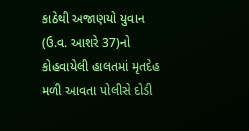કાઠેથી અજાણયો યુવાન (ઉ.વ. આશરે 37)નો કોહવાયેલી હાલતમાં મૃતદેહ મળી આવતા પોલીસે દોડી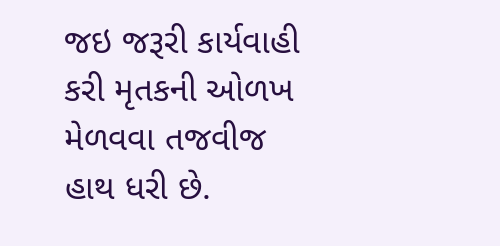જઇ જરૂરી કાર્યવાહી કરી મૃતકની ઓળખ મેળવવા તજવીજ હાથ ધરી છે.